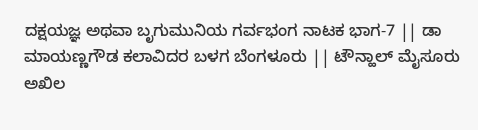ದಕ್ಷಯಜ್ಞ ಅಥವಾ ಬೃಗುಮುನಿಯ ಗರ್ವಭಂಗ ನಾಟಕ ಭಾಗ-7 || ಡಾ ಮಾಯಣ್ಣಗೌಡ ಕಲಾವಿದರ ಬಳಗ ಬೆಂಗಳೂರು || ಟೌನ್ಹಾಲ್ ಮೈಸೂರು
ಅಖಿಲ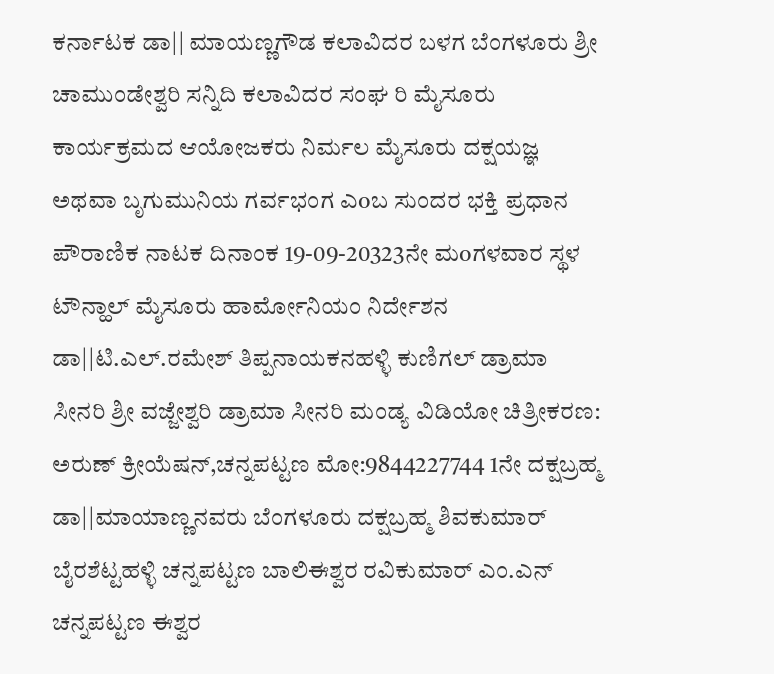ಕರ್ನಾಟಕ ಡಾ|| ಮಾಯಣ್ಣಗೌಡ ಕಲಾವಿದರ ಬಳಗ ಬೆಂಗಳೂರು ಶ್ರೀ ಚಾಮುಂಡೇಶ್ವರಿ ಸನ್ನಿದಿ ಕಲಾವಿದರ ಸಂಘ ರಿ ಮೈಸೂರು ಕಾರ್ಯಕ್ರಮದ ಆಯೋಜಕರು ನಿರ್ಮಲ ಮೈಸೂರು ದಕ್ಷಯಜ್ಞ ಅಥವಾ ಬೃಗುಮುನಿಯ ಗರ್ವಭಂಗ ಎoಬ ಸುಂದರ ಭಕ್ತಿ ಪ್ರಧಾನ ಪೌರಾಣಿಕ ನಾಟಕ ದಿನಾಂಕ 19-09-20323ನೇ ಮoಗಳವಾರ ಸ್ಥಳ ಟೌನ್ಹಾಲ್ ಮೈಸೂರು ಹಾರ್ಮೋನಿಯಂ ನಿರ್ದೇಶನ ಡಾ||ಟಿ.ಎಲ್.ರಮೇಶ್ ತಿಪ್ಪನಾಯಕನಹಳ್ಳಿ ಕುಣಿಗಲ್ ಡ್ರಾಮಾ ಸೀನರಿ ಶ್ರೀ ವಜ್ಜೇಶ್ವರಿ ಡ್ರಾಮಾ ಸೀನರಿ ಮಂಡ್ಯ ವಿಡಿಯೋ ಚಿತ್ರೀಕರಣ: ಅರುಣ್ ಕ್ರೀಯೆಷನ್,ಚನ್ನಪಟ್ಟಣ ಮೋ:9844227744 1ನೇ ದಕ್ಷಬ್ರಹ್ಮ ಡಾ||ಮಾಯಾಣ್ಣನವರು ಬೆಂಗಳೂರು ದಕ್ಷಬ್ರಹ್ಮ ಶಿವಕುಮಾರ್ ಬೈರಶೆಟ್ಟಹಳ್ಳಿ ಚನ್ನಪಟ್ಟಣ ಬಾಲಿಈಶ್ವರ ರವಿಕುಮಾರ್ ಎಂ.ಎನ್ ಚನ್ನಪಟ್ಟಣ ಈಶ್ವರ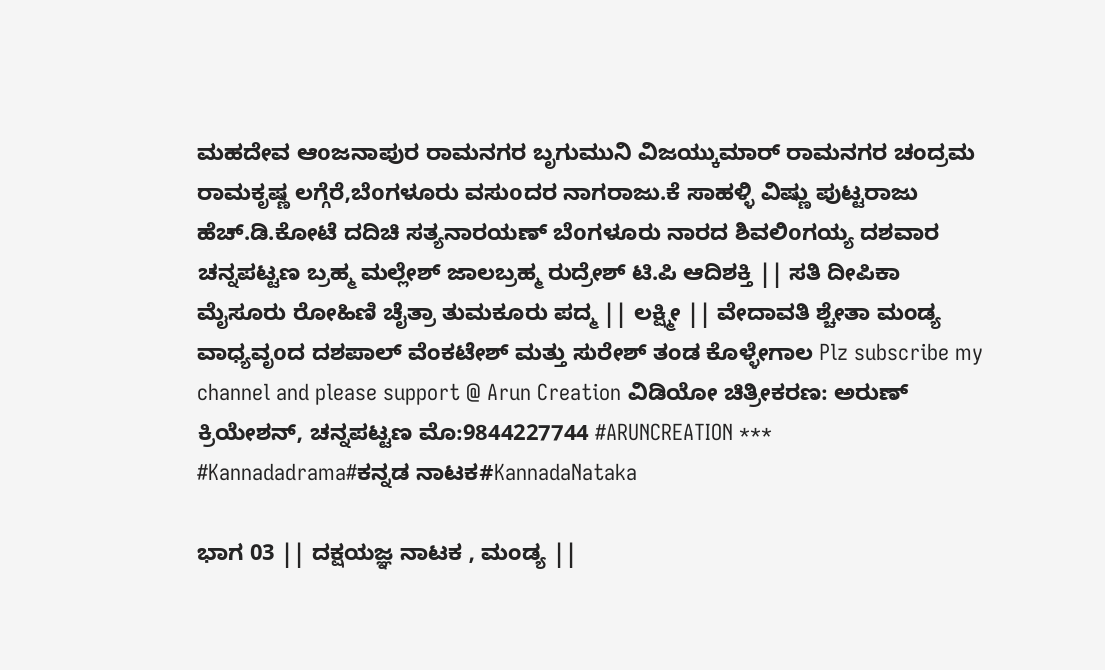ಮಹದೇವ ಆoಜನಾಪುರ ರಾಮನಗರ ಬೃಗುಮುನಿ ವಿಜಯ್ಕುಮಾರ್ ರಾಮನಗರ ಚಂದ್ರಮ ರಾಮಕೃಷ್ಣ ಲಗ್ಗೆರೆ,ಬೆoಗಳೂರು ವಸುoದರ ನಾಗರಾಜು.ಕೆ ಸಾಹಳ್ಳಿ ವಿಷ್ಣು ಪುಟ್ಟರಾಜು ಹೆಚ್.ಡಿ.ಕೋಟೆ ದದಿಚಿ ಸತ್ಯನಾರಯಣ್ ಬೆoಗಳೂರು ನಾರದ ಶಿವಲಿoಗಯ್ಯ ದಶವಾರ ಚನ್ನಪಟ್ಟಣ ಬ್ರಹ್ಮ ಮಲ್ಲೇಶ್ ಜಾಲಬ್ರಹ್ಮ ರುದ್ರೇಶ್ ಟಿ.ಪಿ ಆದಿಶಕ್ತಿ || ಸತಿ ದೀಪಿಕಾ ಮೈಸೂರು ರೋಹಿಣಿ ಚೈತ್ರಾ ತುಮಕೂರು ಪದ್ಮ || ಲಕ್ಷ್ಮೀ || ವೇದಾವತಿ ಶ್ಚೇತಾ ಮಂಡ್ಯ ವಾಧ್ಯವೃoದ ದಶಪಾಲ್ ವೆಂಕಟೇಶ್ ಮತ್ತು ಸುರೇಶ್ ತಂಡ ಕೊಳ್ಳೇಗಾಲ Plz subscribe my channel and please support @ Arun Creation ವಿಡಿಯೋ ಚಿತ್ರೀಕರಣ: ಅರುಣ್ ಕ್ರಿಯೇಶನ್, ಚನ್ನಪಟ್ಟಣ ಮೊ:9844227744 #ARUNCREATION *** #Kannadadrama#ಕನ್ನಡ ನಾಟಕ#KannadaNataka

ಭಾಗ 03 || ದಕ್ಷಯಜ್ಞ ನಾಟಕ , ಮಂಡ್ಯ ||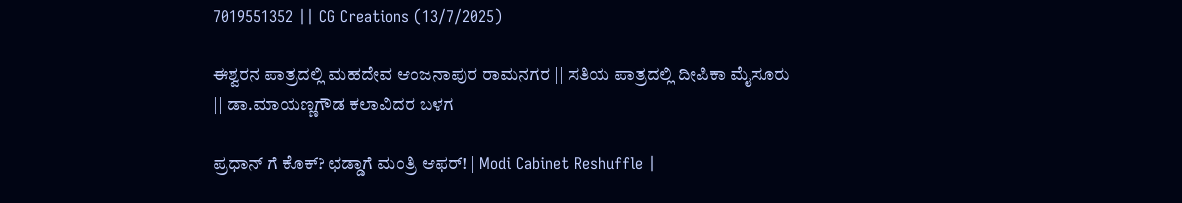7019551352 || CG Creations (13/7/2025)

ಈಶ್ವರನ ಪಾತ್ರದಲ್ಲಿ ಮಹದೇವ ಆಂಜನಾಪುರ ರಾಮನಗರ || ಸತಿಯ ಪಾತ್ರದಲ್ಲಿ ದೀಪಿಕಾ ಮೈಸೂರು || ಡಾ.ಮಾಯಣ್ಣಗೌಡ ಕಲಾವಿದರ ಬಳಗ

ಪ್ರಧಾನ್ ಗೆ ಕೊಕ್? ಛಡ್ಡಾಗೆ ಮಂತ್ರಿ ಆಫರ್! | Modi Cabinet Reshuffle |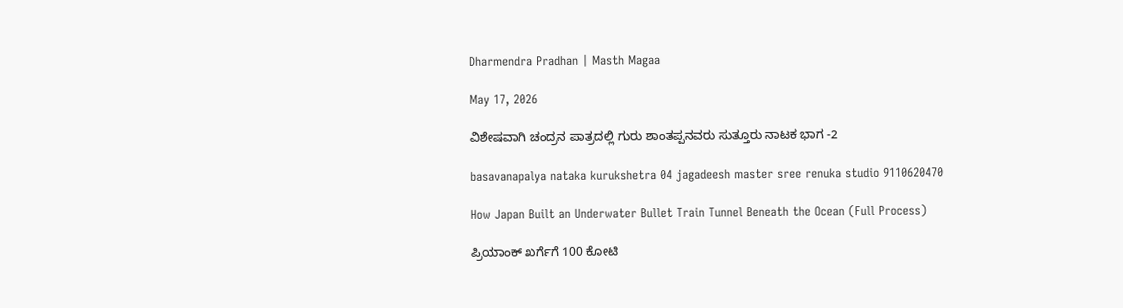Dharmendra Pradhan | Masth Magaa

May 17, 2026

ವಿಶೇಷವಾಗಿ ಚಂದ್ರನ ಪಾತ್ರದಲ್ಲಿ ಗುರು ಶಾಂತಪ್ಪನವರು ಸುತ್ತೂರು ನಾಟಕ ಭಾಗ -2

basavanapalya nataka kurukshetra 04 jagadeesh master sree renuka studio 9110620470

How Japan Built an Underwater Bullet Train Tunnel Beneath the Ocean (Full Process)

ಪ್ರಿಯಾಂಕ್ ಖರ್ಗೆಗೆ 100 ಕೋಟಿ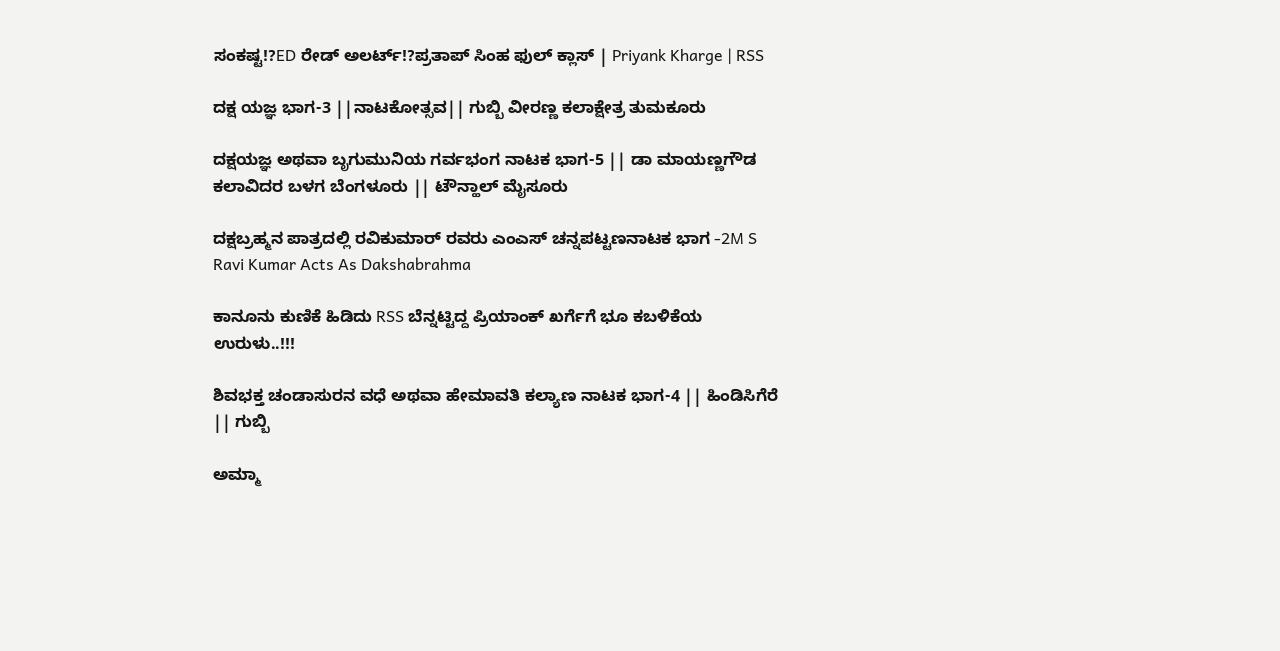ಸಂಕಷ್ಟ!?ED ರೇಡ್ ಅಲರ್ಟ್!?ಪ್ರತಾಪ್ ಸಿಂಹ ಫುಲ್ ಕ್ಲಾಸ್ | Priyank Kharge | RSS

ದಕ್ಷ ಯಜ್ಞ ಭಾಗ-3 ||ನಾಟಕೋತ್ಸವ|| ಗುಬ್ಬಿ ವೀರಣ್ಣ ಕಲಾಕ್ಷೇತ್ರ ತುಮಕೂರು

ದಕ್ಷಯಜ್ಞ ಅಥವಾ ಬೃಗುಮುನಿಯ ಗರ್ವಭಂಗ ನಾಟಕ ಭಾಗ-5 || ಡಾ ಮಾಯಣ್ಣಗೌಡ ಕಲಾವಿದರ ಬಳಗ ಬೆಂಗಳೂರು || ಟೌನ್ಹಾಲ್ ಮೈಸೂರು

ದಕ್ಷಬ್ರಹ್ಮನ ಪಾತ್ರದಲ್ಲಿ ರವಿಕುಮಾರ್ ರವರು ಎಂಎಸ್ ಚನ್ನಪಟ್ಟಣನಾಟಕ ಭಾಗ -2M S Ravi Kumar Acts As Dakshabrahma

ಕಾನೂನು ಕುಣಿಕೆ ಹಿಡಿದು RSS ಬೆನ್ನಟ್ಟಿದ್ದ ಪ್ರಿಯಾಂಕ್ ಖರ್ಗೆಗೆ ಭೂ ಕಬಳಿಕೆಯ ಉರುಳು..!!!

ಶಿವಭಕ್ತ ಚಂಡಾಸುರನ ವಧೆ ಅಥವಾ ಹೇಮಾವತಿ ಕಲ್ಯಾಣ ನಾಟಕ ಭಾಗ-4 || ಹಿಂಡಿಸಿಗೆರೆ || ಗುಬ್ಬಿ

ಅಮ್ಮಾ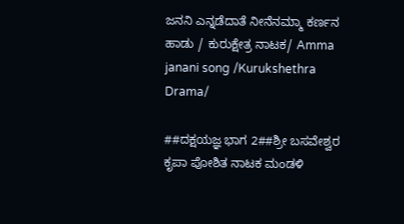ಜನನಿ ಎನ್ನಡೆದಾತೆ ನೀನೆನಮ್ಮಾ ಕರ್ಣನ ಹಾಡು / ಕುರುಕ್ಷೇತ್ರ ನಾಟಕ/ Amma janani song /Kurukshethra Drama/

##ದಕ್ಷಯಜ್ಞ ಭಾಗ 2##ಶ್ರೀ ಬಸವೇಶ್ವರ ಕೃಪಾ ಪೋಶಿತ ನಾಟಕ ಮಂಡಳಿ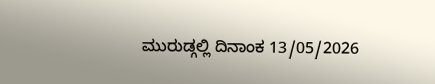ಮುರುಡ್ಗಲ್ಲಿ ದಿನಾಂಕ 13/05/2026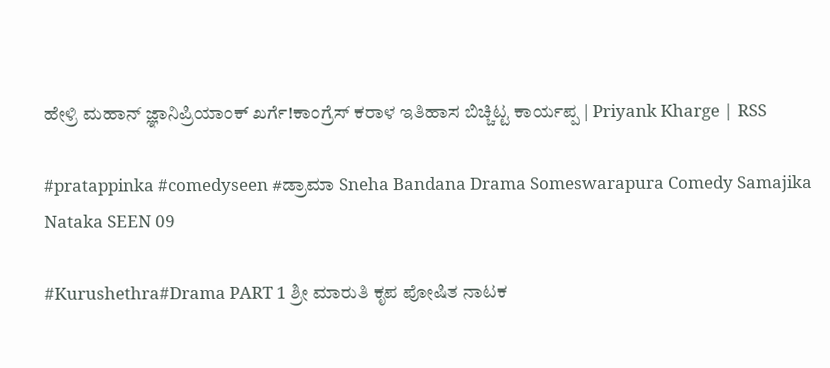ಹೇಳ್ರಿ ಮಹಾನ್ ಜ್ಞಾನಿಪ್ರಿಯಾಂಕ್ ಖರ್ಗೆ!ಕಾಂಗ್ರೆಸ್ ಕರಾಳ ಇತಿಹಾಸ ಬಿಚ್ಚಿಟ್ಟ ಕಾರ್ಯಪ್ಪ | Priyank Kharge | RSS

#pratappinka #comedyseen #ಡ್ರಾಮಾ Sneha Bandana Drama Someswarapura Comedy Samajika Nataka SEEN 09

#Kurushethra#Drama PART 1 ಶ್ರೀ ಮಾರುತಿ ಕೃಪ ಪೋಷಿತ ನಾಟಕ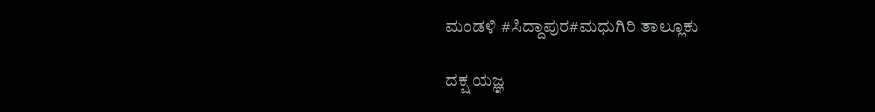ಮಂಡಳಿ #ಸಿದ್ದಾಪುರ#ಮಧುಗಿರಿ ತಾಲ್ಲೂಕು

ದಕ್ಷ ಯಜ್ಞ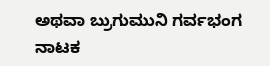ಅಥವಾ ಬ್ರುಗುಮುನಿ ಗರ್ವಭಂಗ ನಾಟಕ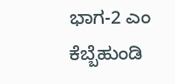ಭಾಗ-2 ಎಂ ಕೆಬ್ಬೆಹುಂಡಿ